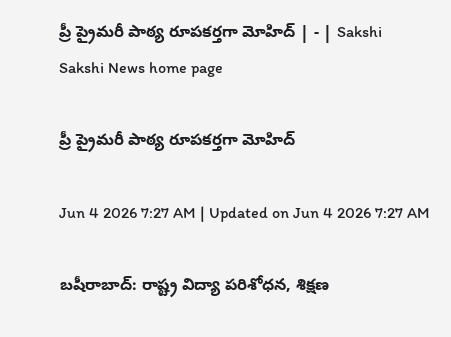ప్రీ ప్రైమరీ పాఠ్య రూపకర్తగా మోహిద్‌ | - | Sakshi
Sakshi News home page

ప్రీ ప్రైమరీ పాఠ్య రూపకర్తగా మోహిద్‌

Jun 4 2026 7:27 AM | Updated on Jun 4 2026 7:27 AM

బషీరాబాద్‌: రాష్ట్ర విద్యా పరిశోధన, శిక్షణ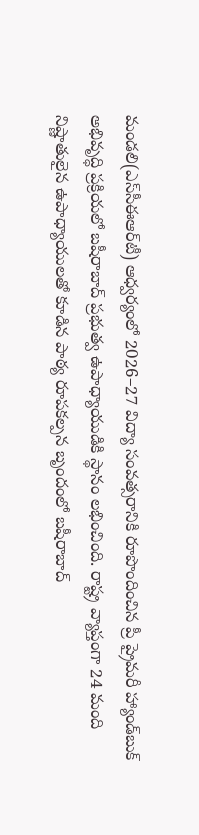మండలి(ఎస్‌సీఈఆర్‌టీ) ఆధ్వర్యంలో 2026–27 విద్యా సంవత్సరానికి రూపొందించిన ప్రీ ప్రైమరీ హ్యాండ్‌బుక్‌ అభివృద్ధి ప్రక్రియలో బషీరాబాద్‌ ప్రభుత్వ ఉపాధ్యాయుడికి స్థానం లభించింది. రాష్ట్ర వ్యాప్తంగా 24 మంది నిష్ణాతులైన ఉపాధ్యాయులతో కూడిన పాఠ్య రూపకల్పన బృందంలో బషీరాబాద్‌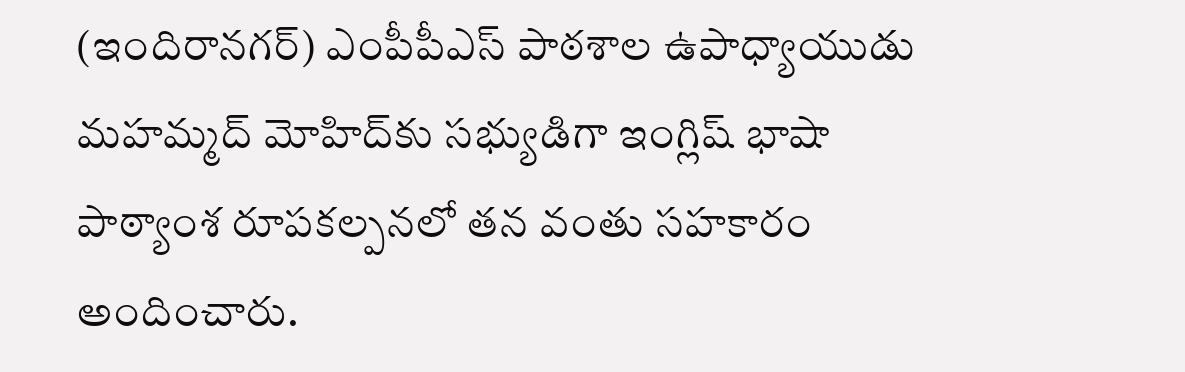(ఇందిరానగర్‌) ఎంపీపీఎస్‌ పాఠశాల ఉపాధ్యాయుడు మహమ్మద్‌ మోహిద్‌కు సభ్యుడిగా ఇంగ్లిష్‌ భాషా పాఠ్యాంశ రూపకల్పనలో తన వంతు సహకారం అందించారు.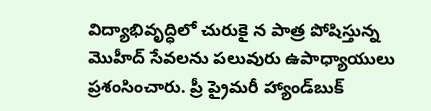విద్యాభివృద్ధిలో చురుకై న పాత్ర పోషిస్తున్న మొహీద్‌ సేవలను పలువురు ఉపాధ్యాయులు ప్రశంసించారు. ప్రీ ప్రైమరీ హ్యాండ్‌బుక్‌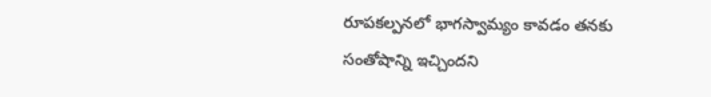రూపకల్పనలో భాగస్వామ్యం కావడం తనకు సంతోషాన్ని ఇచ్చిందని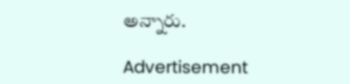అన్నారు.

Advertisement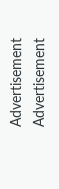Advertisement
Advertisement